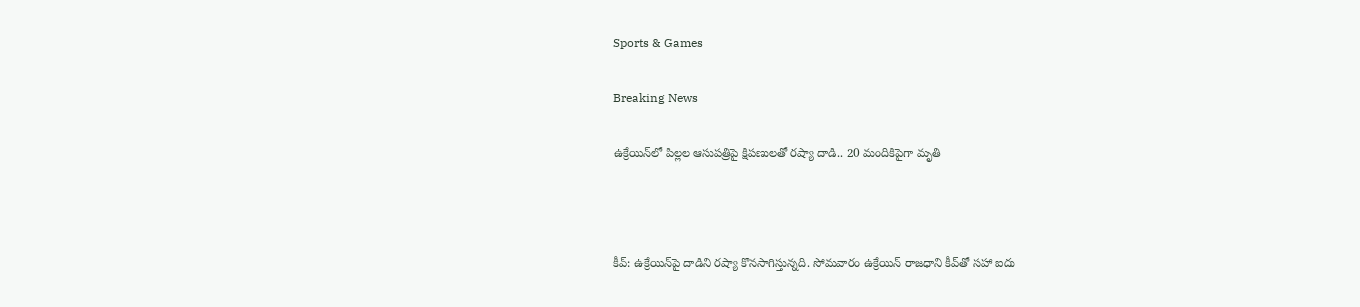Sports & Games

Breaking News

ఉక్రేయిన్‌లో పిల్లల ఆసుపత్రిపై క్షిపణులతో రష్యా దాడి.. 20 మందికిపైగా మృతి



కీవ్‌: ఉక్రేయిన్‌పై దాడిని రష్యా కొనసాగిస్తున్నది. సోమవారం ఉక్రేయిన్‌ రాజధాని కీవ్‌తో సహా ఐదు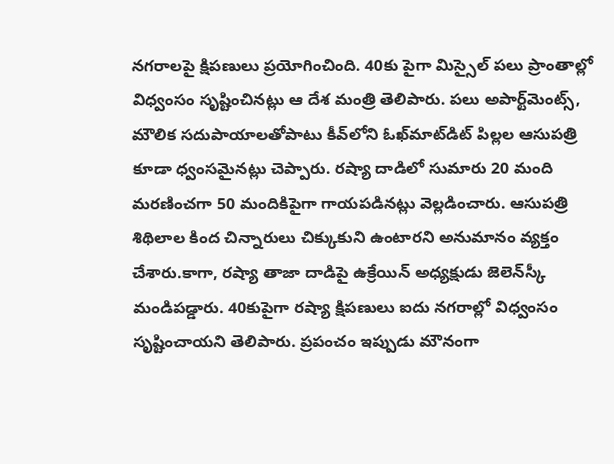నగరాలపై క్షిపణులు ప్రయోగించింది. 40కు పైగా మిస్సైల్‌ పలు ప్రాంతాల్లో విధ్వంసం సృష్టించినట్లు ఆ దేశ మంత్రి తెలిపారు. పలు అపార్ట్‌మెంట్స్‌, మౌలిక సదుపాయాలతోపాటు కీవ్‌లోని ఓఖ్‌మాట్‌డిట్ పిల్లల ఆసుపత్రి కూడా ధ్వంసమైనట్లు చెప్పారు. రష్యా దాడిలో సుమారు 20 మంది మరణించగా 50 మందికిపైగా గాయపడినట్లు వెల్లడించారు. ఆసుపత్రి శిథిలాల కింద చిన్నారులు చిక్కుకుని ఉంటారని అనుమానం వ్యక్తం చేశారు.కాగా, రష్యా తాజా దాడిపై ఉక్రేయిన్‌ అధ్యక్షుడు జెలెన్‌స్కీ మండిపడ్డారు. 40కుపైగా రష్యా క్షిపణులు ఐదు నగరాల్లో విధ్వంసం సృష్టించాయని తెలిపారు. ప్రపంచం ఇప్పుడు మౌనంగా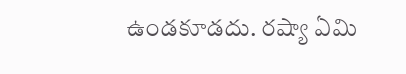ఉండకూడదు. రష్యా ఏమి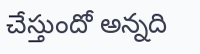చేస్తుందో అన్నది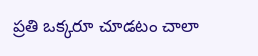ప్రతి ఒక్కరూ చూడటం చాలా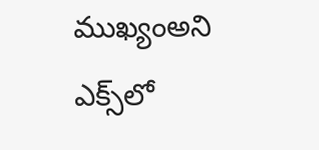ముఖ్యంఅని ఎక్స్‌లో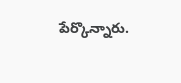పేర్కొన్నారు.